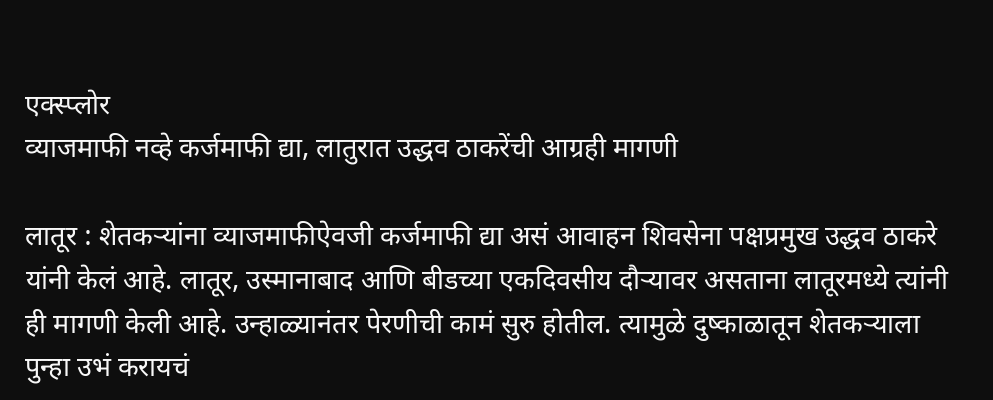एक्स्प्लोर
व्याजमाफी नव्हे कर्जमाफी द्या, लातुरात उद्धव ठाकरेंची आग्रही मागणी

लातूर : शेतकऱ्यांना व्याजमाफीऐवजी कर्जमाफी द्या असं आवाहन शिवसेना पक्षप्रमुख उद्धव ठाकरे यांनी केलं आहे. लातूर, उस्मानाबाद आणि बीडच्या एकदिवसीय दौऱ्यावर असताना लातूरमध्ये त्यांनी ही मागणी केली आहे. उन्हाळ्यानंतर पेरणीची कामं सुरु होतील. त्यामुळे दुष्काळातून शेतकऱ्याला पुन्हा उभं करायचं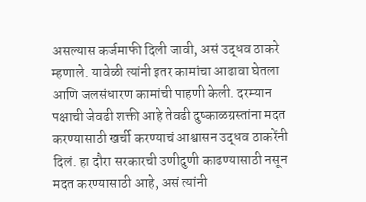असल्यास कर्जमाफी दिली जावी, असं उद्धव ठाकरे म्हणाले. यावेळी त्यांनी इतर कामांचा आढावा घेतला आणि जलसंधारण कामांची पाहणी केली. दरम्यान पक्षाची जेवढी शक्ती आहे तेवढी दुष्काळग्रस्तांना मदत करण्यासाठी खर्ची करण्याचं आश्वासन उद्धव ठाकरेंनी दिलं. हा दौरा सरकारची उणीदुणी काढण्यासाठी नसून मदत करण्यासाठी आहे, असं त्यांनी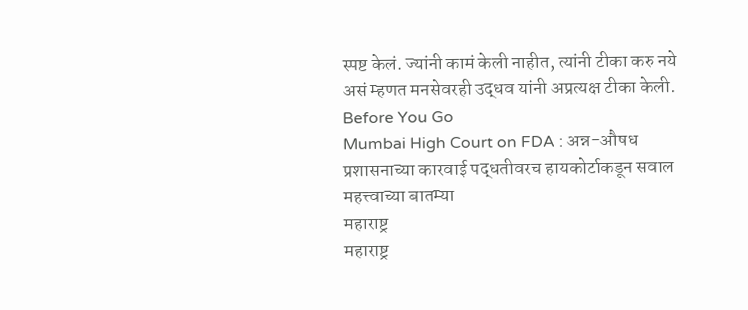स्पष्ट केलं. ज्यांनी कामं केली नाहीत, त्यांनी टीका करु नये असं म्हणत मनसेवरही उद्धव यांनी अप्रत्यक्ष टीका केली.
Before You Go
Mumbai High Court on FDA : अन्न-औषध प्रशासनाच्या कारवाई पद्धतीवरच हायकोर्टाकडून सवाल
महत्त्वाच्या बातम्या
महाराष्ट्र
महाराष्ट्र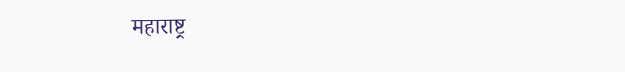महाराष्ट्र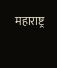महाराष्ट्र